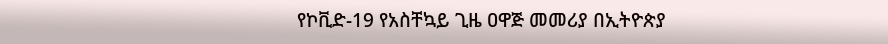የኮቪድ-19 የአስቸኳይ ጊዜ ዐዋጅ መመሪያ በኢትዮጵያ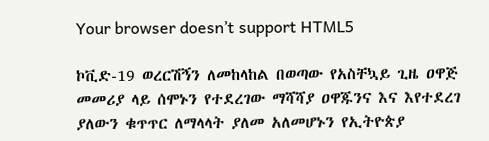Your browser doesn’t support HTML5

ኮቪድ-19 ወረርሽኝን ለመከላከል በወጣው የአስቸኳይ ጊዜ ዐዋጅ መመሪያ ላይ ሰሞኑን የተደረገው ማሻሻያ ዐዋጁንና እና እየተደረገ ያለውን ቁጥጥር ለማላላት ያለመ አለመሆኑን የኢትዮጵያ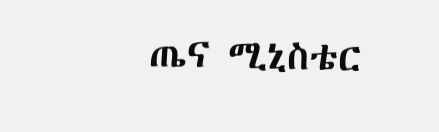ጤና ሚኒስቴር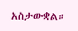አስታውቋል።